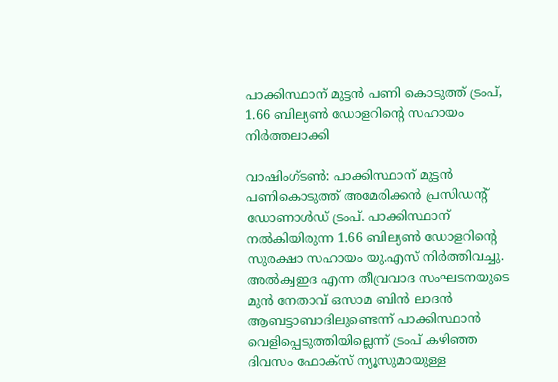പാക്കിസ്ഥാന് മുട്ടന്‍ പണി കൊടുത്ത് ട്രംപ്, 1.66 ബില്യണ്‍ ഡോളറിന്റെ സഹായം നിര്‍ത്തലാക്കി

വാഷിംഗ്ടണ്‍: പാക്കിസ്ഥാന് മുട്ടന്‍ പണികൊടുത്ത് അമേരിക്കന്‍ പ്രസിഡന്റ് ഡോണാള്‍ഡ് ട്രംപ്. പാക്കിസ്ഥാന് നല്‍കിയിരുന്ന 1.66 ബില്യണ്‍ ഡോളറിന്റെ സുരക്ഷാ സഹായം യു.എസ് നിര്‍ത്തിവച്ചു. അല്‍ക്വഇദ എന്ന തീവ്രവാദ സംഘടനയുടെ മുന്‍ നേതാവ് ഒസാമ ബിന്‍ ലാദന്‍ ആബട്ടാബാദിലുണ്ടെന്ന് പാക്കിസ്ഥാന്‍ വെളിപ്പെടുത്തിയില്ലെന്ന് ട്രംപ് കഴിഞ്ഞ ദിവസം ഫോക്‌സ് ന്യൂസുമായുള്ള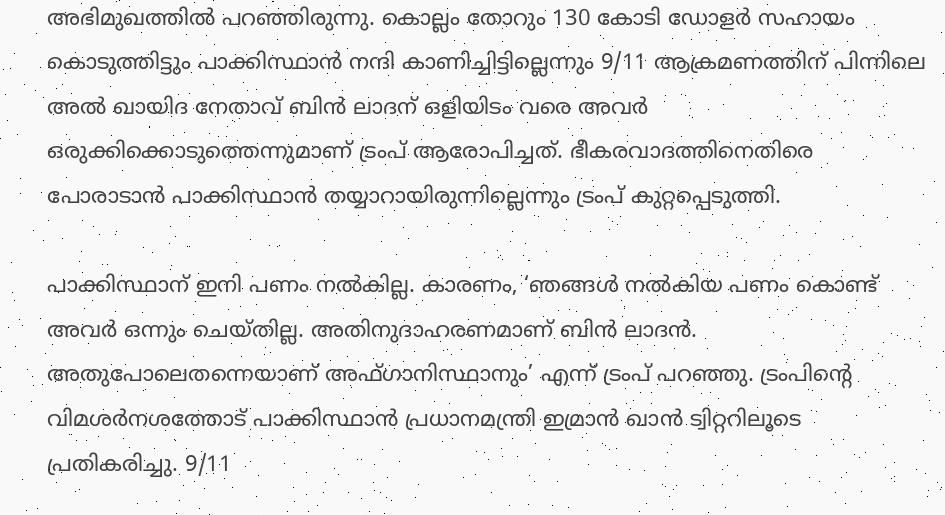അഭിമുഖത്തില്‍ പറഞ്ഞിരുന്നു. കൊല്ലം തോറും 130 കോടി ഡോളര്‍ സഹായം കൊടുത്തിട്ടും പാക്കിസ്ഥാന്‍ നന്ദി കാണിച്ചിട്ടില്ലെന്നും 9/11 ആക്രമണത്തിന് പിന്നിലെ അല്‍ ഖായിദ നേതാവ് ബിന്‍ ലാദന് ഒളിയിടം വരെ അവര്‍ ഒരുക്കിക്കൊടുത്തെന്നുമാണ് ട്രംപ് ആരോപിച്ചത്. ഭീകരവാദത്തിനെതിരെ പോരാടാന്‍ പാക്കിസ്ഥാന്‍ തയ്യാറായിരുന്നില്ലെന്നും ട്രംപ് കുറ്റപ്പെടുത്തി.

പാക്കിസ്ഥാന് ഇനി പണം നല്‍കില്ല. കാരണം, ‘ഞങ്ങള്‍ നല്‍കിയ പണം കൊണ്ട് അവ‌ര്‍ ഒന്നും ചെയ്‌തില്ല. അതിനുദാഹരണമാണ് ബിന്‍ ലാദന്‍. അതുപോലെതന്നെയാണ് അഫ്ഗാനിസ്ഥാനും’ എന്ന് ട്രംപ് പറഞ്ഞു. ട്രംപിന്റെ വിമ‌ശര്‍നശത്തോട് പാക്കിസ്ഥാന്‍ പ്രധാനമന്ത്രി ഇമ്രാന്‍ ഖാന്‍ ട്വിറ്ററിലൂടെ പ്രതികരിച്ചു. 9/11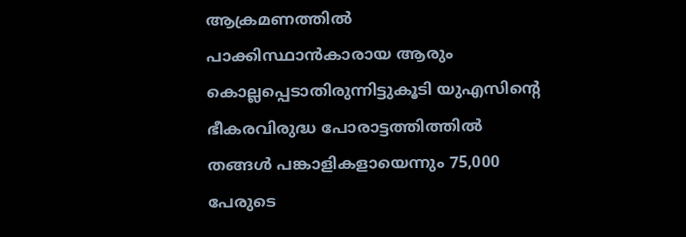ആക്രമണത്തില്‍ പാക്കിസ്ഥാന്‍കാരായ ആരും കൊല്ലപ്പെടാതിരുന്നിട്ടുകൂടി യുഎസിന്റെ ഭീകരവിരുദ്ധ പോരാട്ടത്തിത്തി‍ല്‍ തങ്ങള്‍ പങ്കാളികളായെന്നും 75,000 പേരുടെ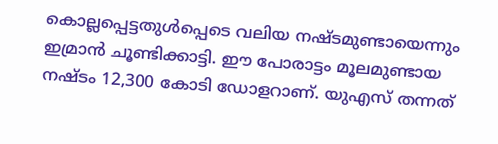കൊല്ലപ്പെട്ടതുള്‍പ്പെടെ വലിയ നഷ്ടമുണ്ടായെന്നും ഇമ്രാന്‍ ചൂണ്ടിക്കാട്ടി. ഈ പോരാട്ടം മൂലമുണ്ടായ നഷ്ടം 12,300 കോടി ഡോളറാണ്. യുഎസ് തന്നത്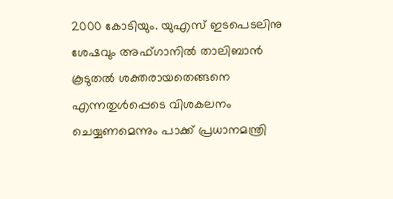2000 കോടിയും. യുഎസ് ഇടപെടലിനു ശേഷവും അഫ്ഗാനില്‍ താലിബാന്‍ കൂടുതല്‍ ശക്തരായതെങ്ങനെ എന്നതുള്‍പ്പെടെ വിശകലനം ചെയ്യണമെന്നും പാക്ക് പ്രധാനമന്ത്രി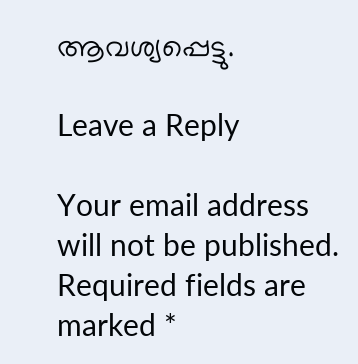ആവശ്യപ്പെട്ടു.

Leave a Reply

Your email address will not be published. Required fields are marked *